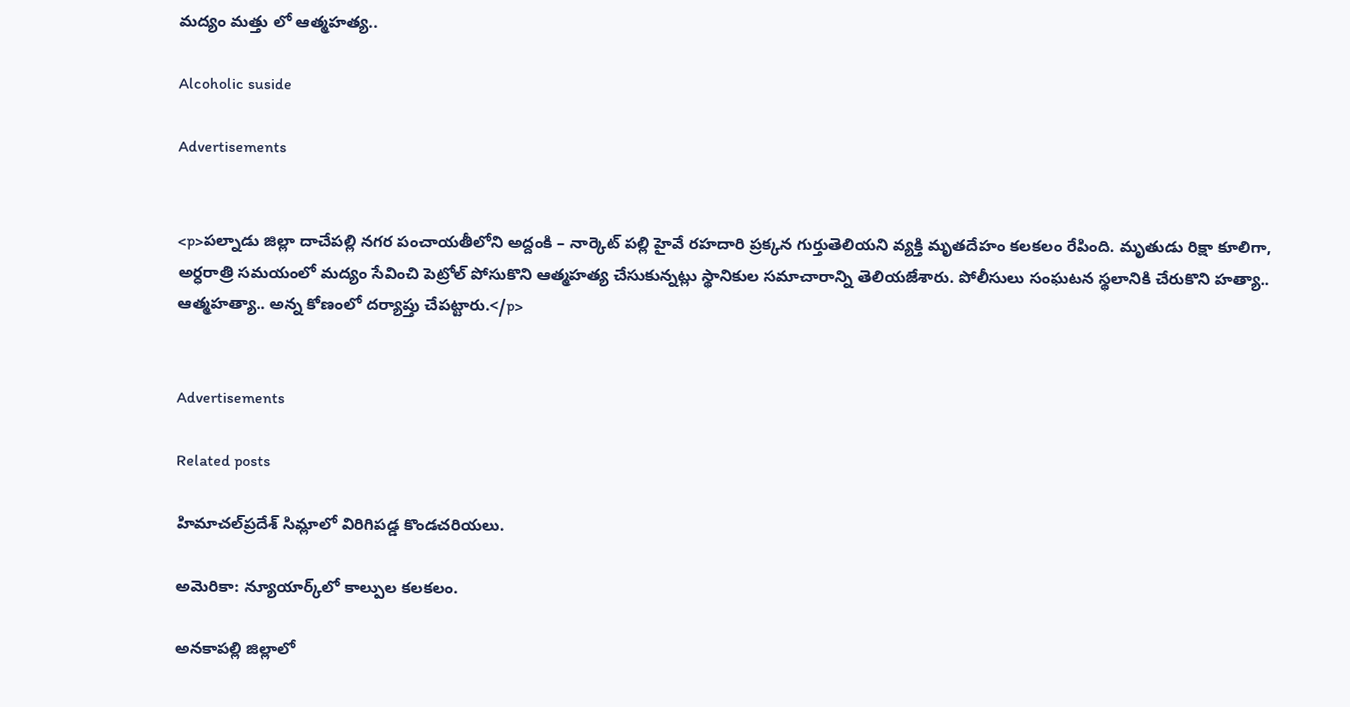మద్యం మత్తు లో ఆత్మహత్య..

Alcoholic suside

Advertisements


<p>పల్నాడు జిల్లా దాచేపల్లి నగర పంచాయతీలోని అద్దంకి – నార్కెట్ పల్లి హైవే రహదారి ప్రక్కన గుర్తుతెలియని వ్యక్తి మృతదేహం కలకలం రేపింది. మృతుడు రిక్షా కూలిగా, అర్ధరాత్రి సమయంలో మద్యం సేవించి పెట్రోల్ పోసుకొని ఆత్మహత్య చేసుకున్నట్లు స్థానికుల సమాచారాన్ని తెలియజేశారు. పోలీసులు సంఘటన స్థలానికి చేరుకొని హత్యా.. ఆత్మహత్యా.. అన్న కోణంలో దర్యాప్తు చేపట్టారు.</p>


Advertisements

Related posts

హిమాచల్‌ప్రదేశ్ సిమ్లాలో విరిగిపడ్డ కొండచరియలు.

అమెరికా: న్యూయార్క్‌లో కాల్పుల కలకలం.

అనకాపల్లి జిల్లాలో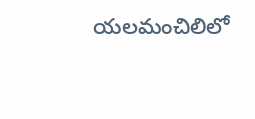యలమంచిలిలో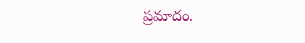ప్రమాదం.